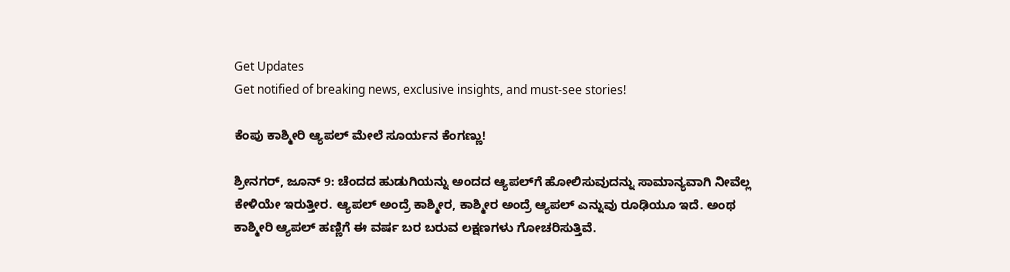Get Updates
Get notified of breaking news, exclusive insights, and must-see stories!

ಕೆಂಪು ಕಾಶ್ಮೀರಿ ಆ್ಯಪಲ್ ಮೇಲೆ ಸೂರ್ಯನ ಕೆಂಗಣ್ಣು!

ಶ್ರೀನಗರ್, ಜೂನ್ 9: ಚೆಂದದ ಹುಡುಗಿಯನ್ನು ಅಂದದ ಆ್ಯಪಲ್‌ಗೆ ಹೋಲಿಸುವುದನ್ನು ಸಾಮಾನ್ಯವಾಗಿ ನೀವೆಲ್ಲ ಕೇಳಿಯೇ ಇರುತ್ತೀರ. ಆ್ಯಪಲ್ ಅಂದ್ರೆ ಕಾಶ್ಮೀರ, ಕಾಶ್ಮೀರ ಅಂದ್ರೆ ಆ್ಯಪಲ್ ಎನ್ನುವು ರೂಢಿಯೂ ಇದೆ. ಅಂಥ ಕಾಶ್ಮೀರಿ ಆ್ಯಪಲ್ ಹಣ್ಣಿಗೆ ಈ ವರ್ಷ ಬರ ಬರುವ ಲಕ್ಷಣಗಳು ಗೋಚರಿಸುತ್ತಿವೆ.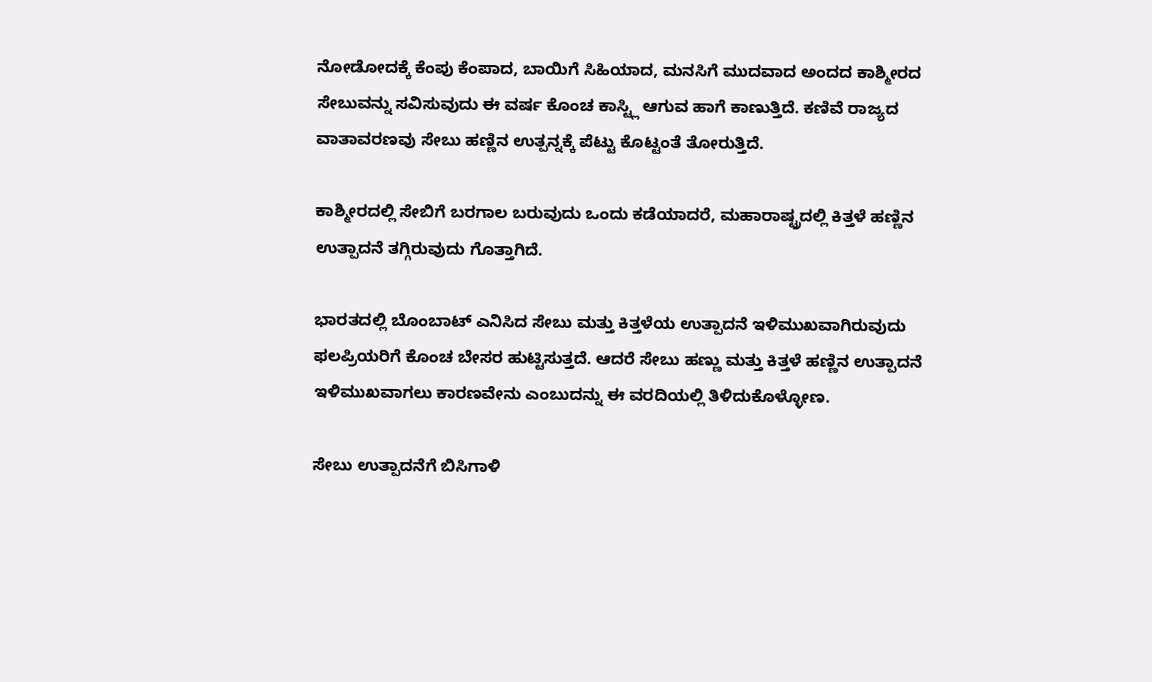ನೋಡೋದಕ್ಕೆ ಕೆಂಪು ಕೆಂಪಾದ, ಬಾಯಿಗೆ ಸಿಹಿಯಾದ, ಮನಸಿಗೆ ಮುದವಾದ ಅಂದದ ಕಾಶ್ಮೀರದ ಸೇಬುವನ್ನು ಸವಿಸುವುದು ಈ ವರ್ಷ ಕೊಂಚ ಕಾಸ್ಟ್ಲಿ ಆಗುವ ಹಾಗೆ ಕಾಣುತ್ತಿದೆ. ಕಣಿವೆ ರಾಜ್ಯದ ವಾತಾವರಣವು ಸೇಬು ಹಣ್ಣಿನ ಉತ್ಪನ್ನಕ್ಕೆ ಪೆಟ್ಟು ಕೊಟ್ಟಂತೆ ತೋರುತ್ತಿದೆ.

ಕಾಶ್ಮೀರದಲ್ಲಿ ಸೇಬಿಗೆ ಬರಗಾಲ ಬರುವುದು ಒಂದು ಕಡೆಯಾದರೆ, ಮಹಾರಾಷ್ಟ್ರದಲ್ಲಿ ಕಿತ್ತಳೆ ಹಣ್ಣಿನ ಉತ್ಪಾದನೆ ತಗ್ಗಿರುವುದು ಗೊತ್ತಾಗಿದೆ.

ಭಾರತದಲ್ಲಿ ಬೊಂಬಾಟ್ ಎನಿಸಿದ ಸೇಬು ಮತ್ತು ಕಿತ್ತಳೆಯ ಉತ್ಪಾದನೆ ಇಳಿಮುಖವಾಗಿರುವುದು ಫಲಪ್ರಿಯರಿಗೆ ಕೊಂಚ ಬೇಸರ ಹುಟ್ಟಿಸುತ್ತದೆ. ಆದರೆ ಸೇಬು ಹಣ್ಣು ಮತ್ತು ಕಿತ್ತಳೆ ಹಣ್ಣಿನ ಉತ್ಪಾದನೆ ಇಳಿಮುಖವಾಗಲು ಕಾರಣವೇನು ಎಂಬುದನ್ನು ಈ ವರದಿಯಲ್ಲಿ ತಿಳಿದುಕೊಳ್ಳೋಣ.

ಸೇಬು ಉತ್ಪಾದನೆಗೆ ಬಿಸಿಗಾಳಿ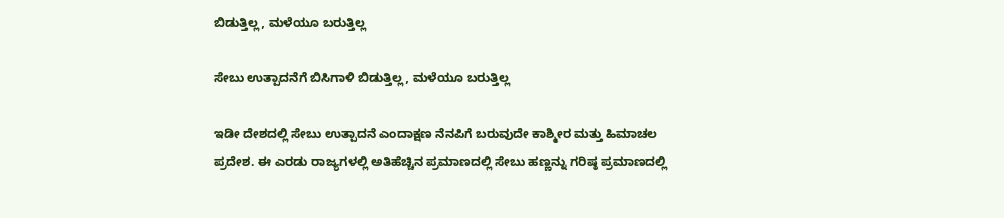ಬಿಡುತ್ತಿಲ್ಲ, ಮಳೆಯೂ ಬರುತ್ತಿಲ್ಲ

ಸೇಬು ಉತ್ಪಾದನೆಗೆ ಬಿಸಿಗಾಳಿ ಬಿಡುತ್ತಿಲ್ಲ, ಮಳೆಯೂ ಬರುತ್ತಿಲ್ಲ

ಇಡೀ ದೇಶದಲ್ಲಿ ಸೇಬು ಉತ್ಪಾದನೆ ಎಂದಾಕ್ಷಣ ನೆನಪಿಗೆ ಬರುವುದೇ ಕಾಶ್ಮೀರ ಮತ್ತು ಹಿಮಾಚಲ ಪ್ರದೇಶ. ಈ ಎರಡು ರಾಜ್ಯಗಳಲ್ಲಿ ಅತಿಹೆಚ್ಚಿನ ಪ್ರಮಾಣದಲ್ಲಿ ಸೇಬು ಹಣ್ಣನ್ನು ಗರಿಷ್ಠ ಪ್ರಮಾಣದಲ್ಲಿ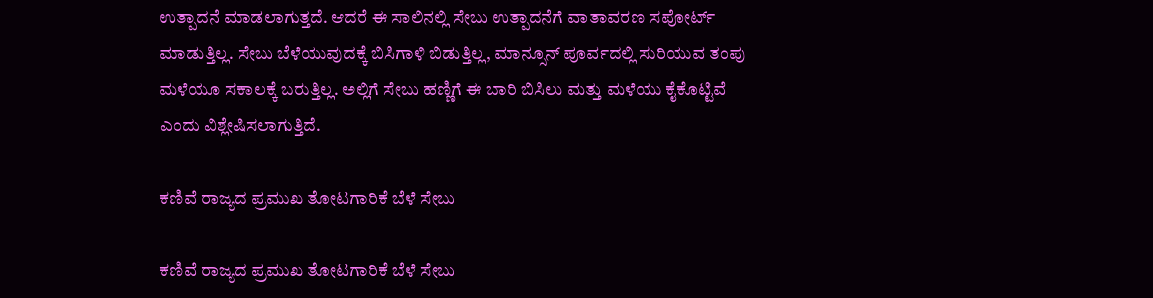ಉತ್ಪಾದನೆ ಮಾಡಲಾಗುತ್ತದೆ. ಆದರೆ ಈ ಸಾಲಿನಲ್ಲಿ ಸೇಬು ಉತ್ಪಾದನೆಗೆ ವಾತಾವರಣ ಸಪೋರ್ಟ್ ಮಾಡುತ್ತಿಲ್ಲ. ಸೇಬು ಬೆಳೆಯುವುದಕ್ಕೆ ಬಿಸಿಗಾಳಿ ಬಿಡುತ್ತಿಲ್ಲ, ಮಾನ್ಸೂನ್ ಪೂರ್ವದಲ್ಲಿ ಸುರಿಯುವ ತಂಪು ಮಳೆಯೂ ಸಕಾಲಕ್ಕೆ ಬರುತ್ತಿಲ್ಲ. ಅಲ್ಲಿಗೆ ಸೇಬು ಹಣ್ಣಿಗೆ ಈ ಬಾರಿ ಬಿಸಿಲು ಮತ್ತು ಮಳೆಯು ಕೈಕೊಟ್ಟಿವೆ ಎಂದು ವಿಶ್ಲೇಷಿಸಲಾಗುತ್ತಿದೆ.

ಕಣಿವೆ ರಾಜ್ಯದ ಪ್ರಮುಖ ತೋಟಗಾರಿಕೆ ಬೆಳೆ ಸೇಬು

ಕಣಿವೆ ರಾಜ್ಯದ ಪ್ರಮುಖ ತೋಟಗಾರಿಕೆ ಬೆಳೆ ಸೇಬು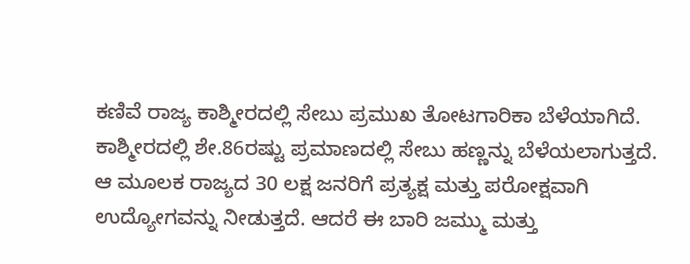ಕಣಿವೆ ರಾಜ್ಯ ಕಾಶ್ಮೀರದಲ್ಲಿ ಸೇಬು ಪ್ರಮುಖ ತೋಟಗಾರಿಕಾ ಬೆಳೆಯಾಗಿದೆ. ಕಾಶ್ಮೀರದಲ್ಲಿ ಶೇ.86ರಷ್ಟು ಪ್ರಮಾಣದಲ್ಲಿ ಸೇಬು ಹಣ್ಣನ್ನು ಬೆಳೆಯಲಾಗುತ್ತದೆ. ಆ ಮೂಲಕ ರಾಜ್ಯದ 30 ಲಕ್ಷ ಜನರಿಗೆ ಪ್ರತ್ಯಕ್ಷ ಮತ್ತು ಪರೋಕ್ಷವಾಗಿ ಉದ್ಯೋಗವನ್ನು ನೀಡುತ್ತದೆ. ಆದರೆ ಈ ಬಾರಿ ಜಮ್ಮು ಮತ್ತು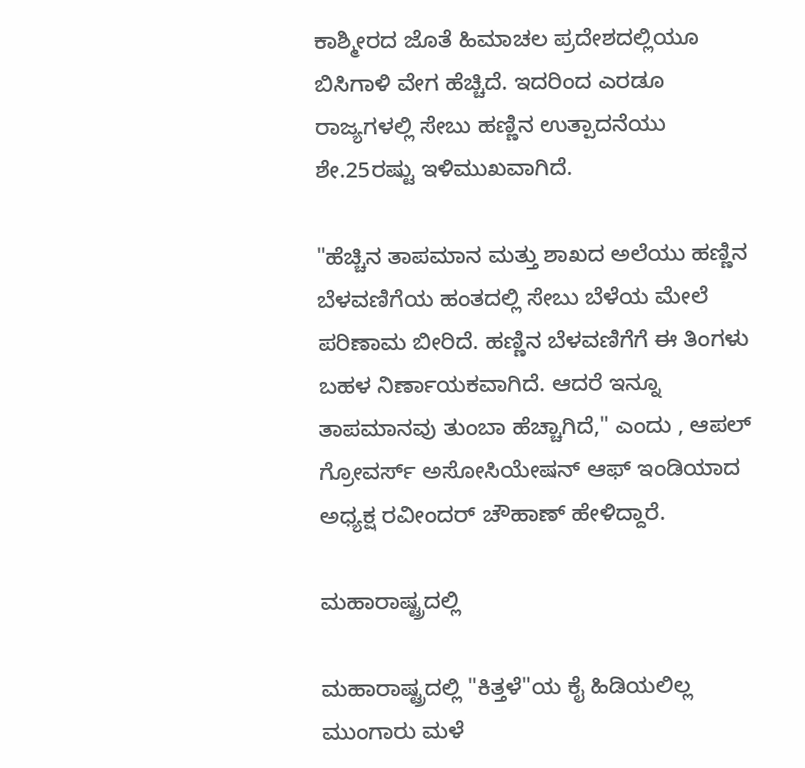ಕಾಶ್ಮೀರದ ಜೊತೆ ಹಿಮಾಚಲ ಪ್ರದೇಶದಲ್ಲಿಯೂ ಬಿಸಿಗಾಳಿ ವೇಗ ಹೆಚ್ಚಿದೆ. ಇದರಿಂದ ಎರಡೂ ರಾಜ್ಯಗಳಲ್ಲಿ ಸೇಬು ಹಣ್ಣಿನ ಉತ್ಪಾದನೆಯು ಶೇ.25ರಷ್ಟು ಇಳಿಮುಖವಾಗಿದೆ.

"ಹೆಚ್ಚಿನ ತಾಪಮಾನ ಮತ್ತು ಶಾಖದ ಅಲೆಯು ಹಣ್ಣಿನ ಬೆಳವಣಿಗೆಯ ಹಂತದಲ್ಲಿ ಸೇಬು ಬೆಳೆಯ ಮೇಲೆ ಪರಿಣಾಮ ಬೀರಿದೆ. ಹಣ್ಣಿನ ಬೆಳವಣಿಗೆಗೆ ಈ ತಿಂಗಳು ಬಹಳ ನಿರ್ಣಾಯಕವಾಗಿದೆ. ಆದರೆ ಇನ್ನೂ ತಾಪಮಾನವು ತುಂಬಾ ಹೆಚ್ಚಾಗಿದೆ," ಎಂದು , ಆಪಲ್ ಗ್ರೋವರ್ಸ್ ಅಸೋಸಿಯೇಷನ್ ಆಫ್ ಇಂಡಿಯಾದ ಅಧ್ಯಕ್ಷ ರವೀಂದರ್ ಚೌಹಾಣ್ ಹೇಳಿದ್ದಾರೆ.

ಮಹಾರಾಷ್ಟ್ರದಲ್ಲಿ

ಮಹಾರಾಷ್ಟ್ರದಲ್ಲಿ "ಕಿತ್ತಳೆ"ಯ ಕೈ ಹಿಡಿಯಲಿಲ್ಲ ಮುಂಗಾರು ಮಳೆ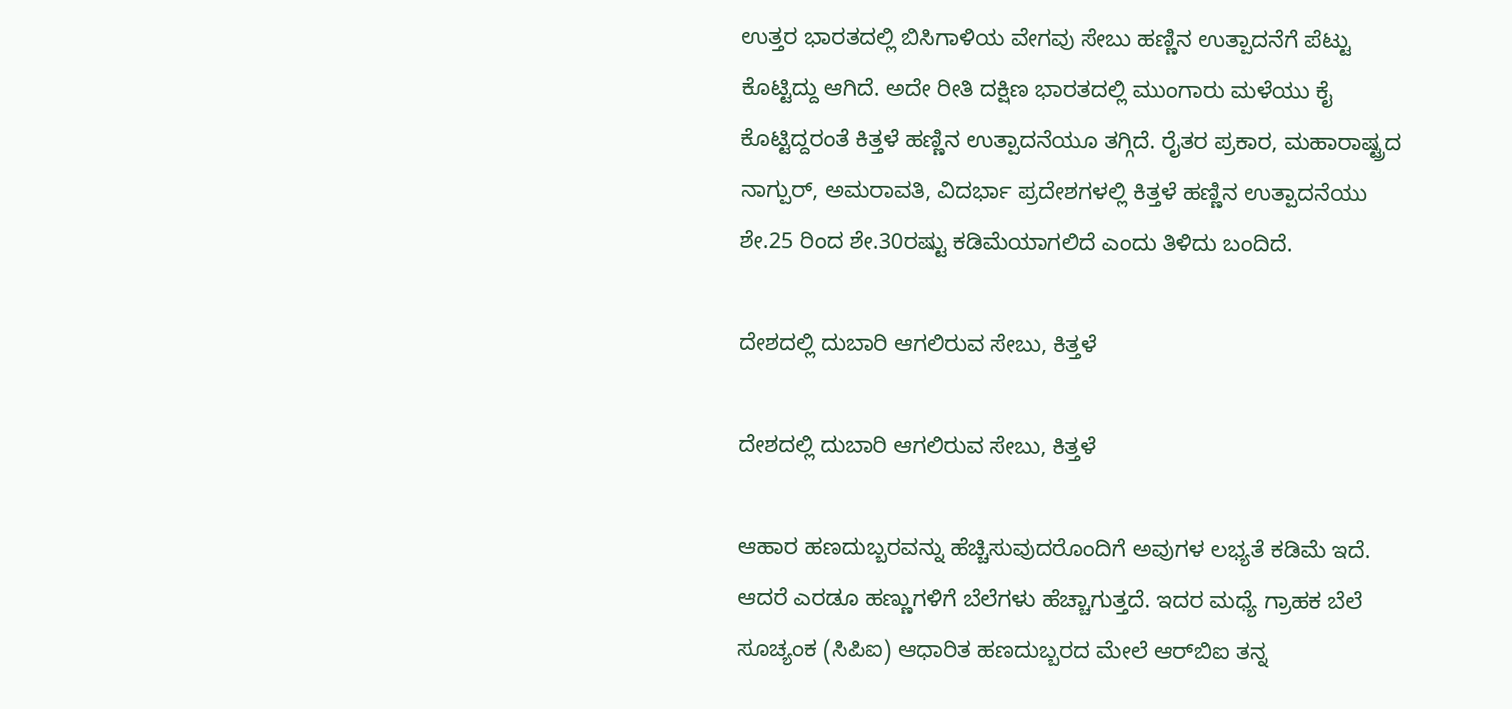ಉತ್ತರ ಭಾರತದಲ್ಲಿ ಬಿಸಿಗಾಳಿಯ ವೇಗವು ಸೇಬು ಹಣ್ಣಿನ ಉತ್ಪಾದನೆಗೆ ಪೆಟ್ಟು ಕೊಟ್ಟಿದ್ದು ಆಗಿದೆ. ಅದೇ ರೀತಿ ದಕ್ಷಿಣ ಭಾರತದಲ್ಲಿ ಮುಂಗಾರು ಮಳೆಯು ಕೈ ಕೊಟ್ಟಿದ್ದರಂತೆ ಕಿತ್ತಳೆ ಹಣ್ಣಿನ ಉತ್ಪಾದನೆಯೂ ತಗ್ಗಿದೆ. ರೈತರ ಪ್ರಕಾರ, ಮಹಾರಾಷ್ಟ್ರದ ನಾಗ್ಪುರ್, ಅಮರಾವತಿ, ವಿದರ್ಭಾ ಪ್ರದೇಶಗಳಲ್ಲಿ ಕಿತ್ತಳೆ ಹಣ್ಣಿನ ಉತ್ಪಾದನೆಯು ಶೇ.25 ರಿಂದ ಶೇ.30ರಷ್ಟು ಕಡಿಮೆಯಾಗಲಿದೆ ಎಂದು ತಿಳಿದು ಬಂದಿದೆ.

ದೇಶದಲ್ಲಿ ದುಬಾರಿ ಆಗಲಿರುವ ಸೇಬು, ಕಿತ್ತಳೆ

ದೇಶದಲ್ಲಿ ದುಬಾರಿ ಆಗಲಿರುವ ಸೇಬು, ಕಿತ್ತಳೆ

ಆಹಾರ ಹಣದುಬ್ಬರವನ್ನು ಹೆಚ್ಚಿಸುವುದರೊಂದಿಗೆ ಅವುಗಳ ಲಭ್ಯತೆ ಕಡಿಮೆ ಇದೆ. ಆದರೆ ಎರಡೂ ಹಣ್ಣುಗಳಿಗೆ ಬೆಲೆಗಳು ಹೆಚ್ಚಾಗುತ್ತದೆ. ಇದರ ಮಧ್ಯೆ ಗ್ರಾಹಕ ಬೆಲೆ ಸೂಚ್ಯಂಕ (ಸಿಪಿಐ) ಆಧಾರಿತ ಹಣದುಬ್ಬರದ ಮೇಲೆ ಆರ್‌ಬಿಐ ತನ್ನ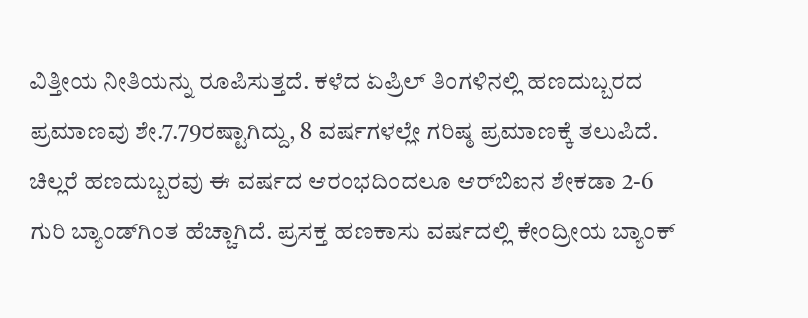ವಿತ್ತೀಯ ನೀತಿಯನ್ನು ರೂಪಿಸುತ್ತದೆ. ಕಳೆದ ಏಪ್ರಿಲ್ ತಿಂಗಳಿನಲ್ಲಿ ಹಣದುಬ್ಬರದ ಪ್ರಮಾಣವು ಶೇ.7.79ರಷ್ಟಾಗಿದ್ದು, 8 ವರ್ಷಗಳಲ್ಲೇ ಗರಿಷ್ಠ ಪ್ರಮಾಣಕ್ಕೆ ತಲುಪಿದೆ. ಚಿಲ್ಲರೆ ಹಣದುಬ್ಬರವು ಈ ವರ್ಷದ ಆರಂಭದಿಂದಲೂ ಆರ್‌ಬಿಐನ ಶೇಕಡಾ 2-6 ಗುರಿ ಬ್ಯಾಂಡ್‌ಗಿಂತ ಹೆಚ್ಚಾಗಿದೆ. ಪ್ರಸಕ್ತ ಹಣಕಾಸು ವರ್ಷದಲ್ಲಿ ಕೇಂದ್ರೀಯ ಬ್ಯಾಂಕ್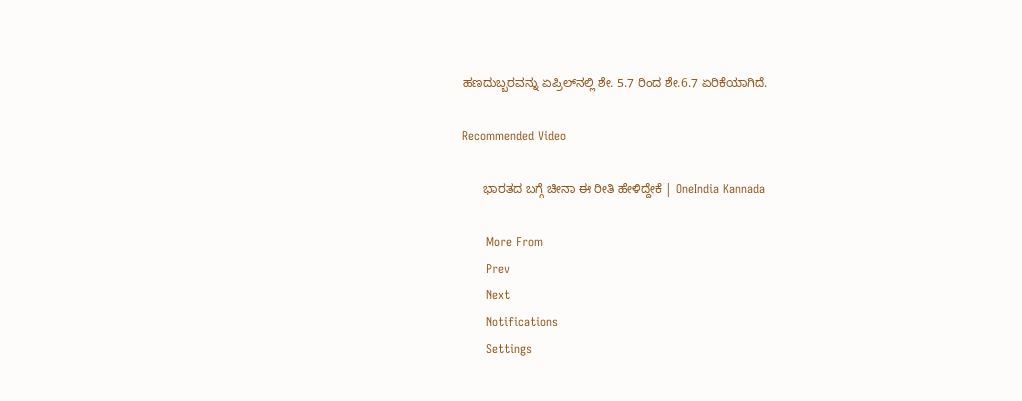ಹಣದುಬ್ಬರವನ್ನು ಏಪ್ರಿಲ್‌ನಲ್ಲಿ ಶೇ. 5.7 ರಿಂದ ಶೇ.6.7 ಏರಿಕೆಯಾಗಿದೆ.

Recommended Video

      ಭಾರತದ ಬಗ್ಗೆ ಚೀನಾ ಈ ರೀತಿ ಹೇಳಿದ್ದೇಕೆ | OneIndia Kannada

      More From
      Prev
      Next
      Notifications
      Settings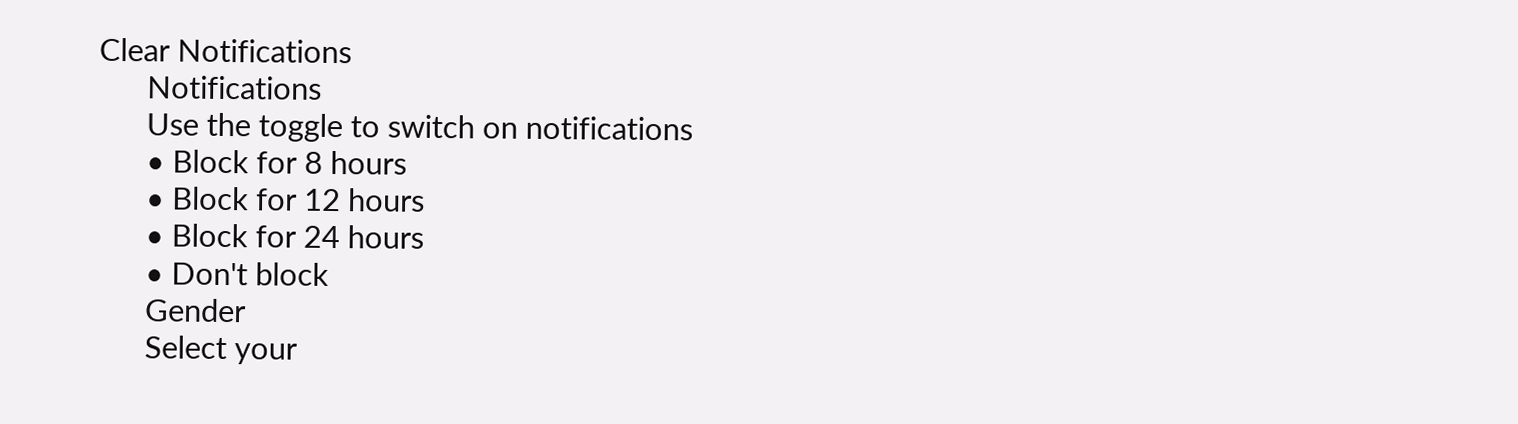Clear Notifications
      Notifications
      Use the toggle to switch on notifications
      • Block for 8 hours
      • Block for 12 hours
      • Block for 24 hours
      • Don't block
      Gender
      Select your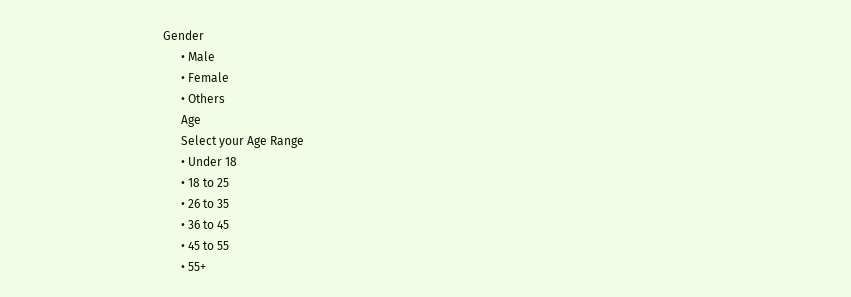Gender
      • Male
      • Female
      • Others
      Age
      Select your Age Range
      • Under 18
      • 18 to 25
      • 26 to 35
      • 36 to 45
      • 45 to 55
      • 55+